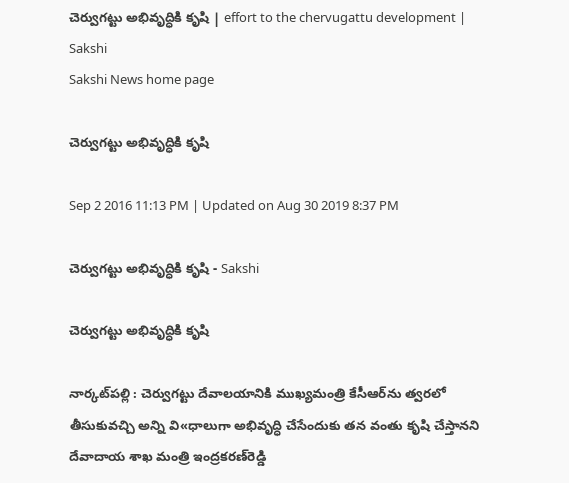చెర్వుగట్టు అభివృద్ధికి కృషి | effort to the chervugattu development | Sakshi
Sakshi News home page

చెర్వుగట్టు అభివృద్ధికి కృషి

Sep 2 2016 11:13 PM | Updated on Aug 30 2019 8:37 PM

చెర్వుగట్టు అభివృద్ధికి కృషి - Sakshi

చెర్వుగట్టు అభివృద్ధికి కృషి

నార్కట్‌పల్లి : చెర్వుగట్టు దేవాలయానికి ముఖ్యమంత్రి కేసీఆర్‌ను త్వరలో తీసుకువచ్చి అన్ని వి«ధాలుగా అభివృద్ధి చేసేందుకు తన వంతు కృషి చేస్తానని దేవాదాయ శాఖ మంత్రి ఇంద్రకరణ్‌రెడ్డి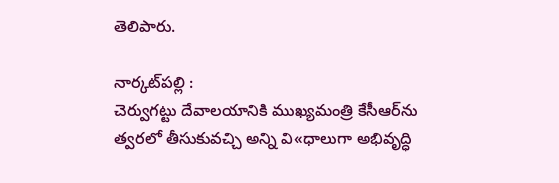తెలిపారు.

నార్కట్‌పల్లి :
చెర్వుగట్టు దేవాలయానికి ముఖ్యమంత్రి కేసీఆర్‌ను త్వరలో తీసుకువచ్చి అన్ని వి«ధాలుగా అభివృద్ధి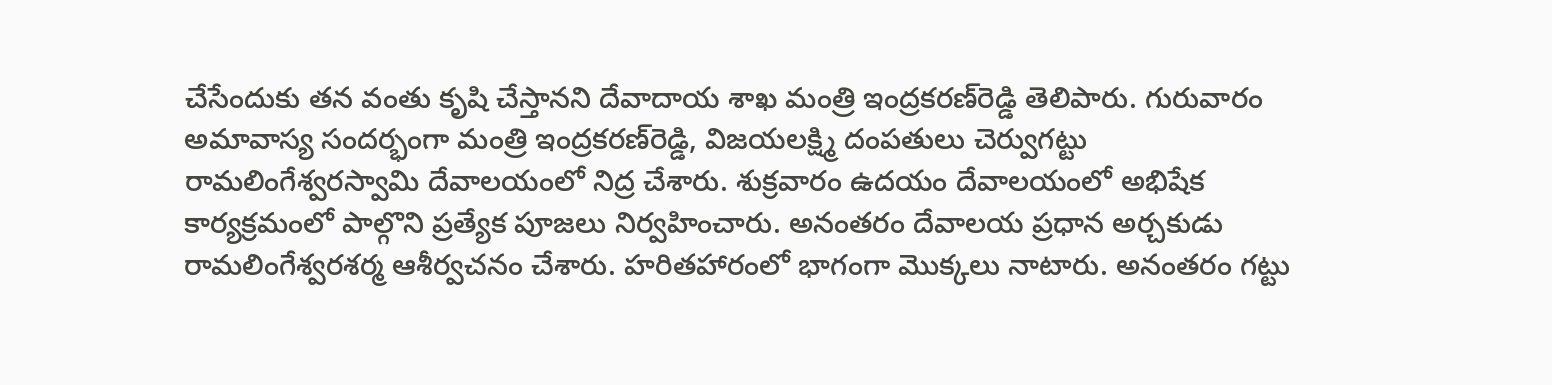చేసేందుకు తన వంతు కృషి చేస్తానని దేవాదాయ శాఖ మంత్రి ఇంద్రకరణ్‌రెడ్డి తెలిపారు. గురువారం అమావాస్య సందర్భంగా మంత్రి ఇంద్రకరణ్‌రెడ్డి, విజయలక్ష్మి దంపతులు చెర్వుగట్టు రామలింగేశ్వరస్వామి దేవాలయంలో నిద్ర చేశారు. శుక్రవారం ఉదయం దేవాలయంలో అభిషేక కార్యక్రమంలో పాల్గొని ప్రత్యేక పూజలు నిర్వహించారు. అనంతరం దేవాలయ ప్రధాన అర్చకుడు రామలింగేశ్వరశర్మ ఆశీర్వచనం చేశారు. హరితహారంలో భాగంగా మొక్కలు నాటారు. అనంతరం గట్టు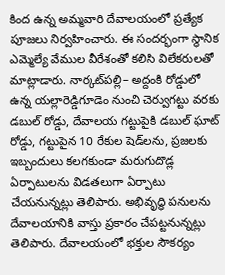కింద ఉన్న అమ్మవారి దేవాలయంలో ప్రత్యేక పూజలు నిర్వహించారు. ఈ సందర్భంగా స్థానిక ఎమ్మెల్యే వేముల వీరేశంతో కలిసి విలేకరులతో మాట్లాడారు. నార్కట్‌పల్లి– అద్దంకి రోడ్డులో ఉన్న యల్లారెడ్డిగూడెం నుంచి చెర్వుగట్టు వరకు డబుల్‌ రోడ్డు, దేవాలయ గట్టుపైకి డబుల్‌ ఘాట్‌ రోడ్డు, గట్టుపైన 10 రేకుల షెడ్‌లను, ప్రజలకు ఇబ్బందులు కలగకుండా మరుగుదొడ్ల ఏర్పాటులను విడతలుగా ఏర్పాటు చేయనున్నట్లు తెలిపారు. అభివృద్ధి పనులను దేవాలయానికి వాస్తు ప్రకారం చేపట్టనున్నట్లు తెలిపారు. దేవాలయంలో భక్తుల సౌకర్యం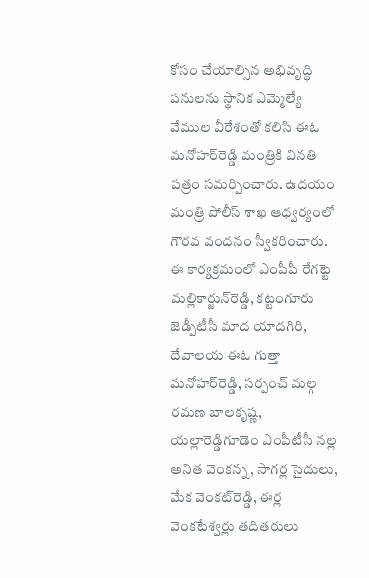కోసం చేయాల్సిన అభివృద్ధి పనులను స్థానిక ఎమ్మెల్యే వేముల వీరేశంతో కలిసి ఈఓ మనోహర్‌రెడ్డి మంత్రికి వినతి పత్రం సమర్పించారు. ఉదయం మంత్రి పోలీస్‌ శాఖ ఆధ్వర్యంలో గౌరవ వందనం స్వీకరించారు. ఈ కార్యక్రమంలో ఎంపీపీ రేగట్టె మల్లికార్జున్‌రెడ్డి, కట్టంగూరు జెడ్పీటీసీ మాద యాదగిరి, దేవాలయ ఈఓ గుత్తా మనోహర్‌రెడ్డి, సర్పంచ్‌ మల్గ రమణ బాలకృష్ణ, యల్లారెడ్డిగూడెం ఎంపీటీసీ నల్ల అనిత వెంకన్న, సాగర్ల సైదులు, మేక వెంకట్‌రెడ్డి, ఈర్ల వెంకటేశ్వర్లు తదితరులు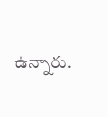ఉన్నారు.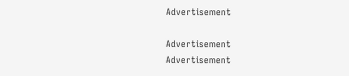Advertisement

Advertisement
Advertisement